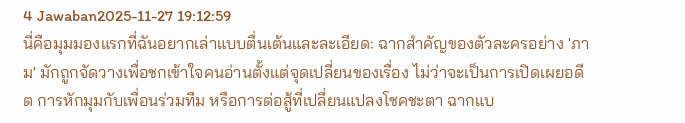4 Jawaban2025-11-27 19:12:59
นี่คือมุมมองแรกที่ฉันอยากเล่าแบบตื่นเต้นและละเอียด: ฉากสำคัญของตัวละครอย่าง 'ภาม' มักถูกจัดวางเพื่อชกเข้าใจคนอ่านตั้งแต่จุดเปลี่ยนของเรื่อง ไม่ว่าจะเป็นการเปิดเผยอดีต การหักมุมกับเพื่อนร่วมทีม หรือการต่อสู้ที่เปลี่ยนแปลงโชคชะตา ฉากแบ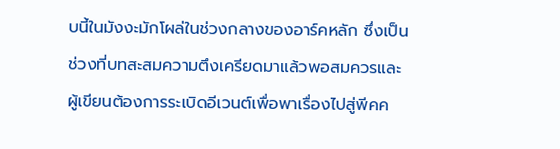บนี้ในมังงะมักโผล่ในช่วงกลางของอาร์คหลัก ซึ่งเป็นช่วงที่บทสะสมความตึงเครียดมาแล้วพอสมควรและผู้เขียนต้องการระเบิดอีเวนต์เพื่อพาเรื่องไปสู่พีคค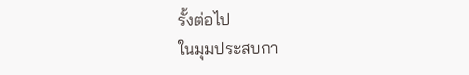รั้งต่อไป
ในมุมประสบกา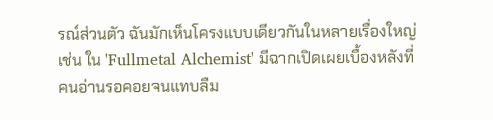รณ์ส่วนตัว ฉันมักเห็นโครงแบบเดียวกันในหลายเรื่องใหญ่ เช่น ใน 'Fullmetal Alchemist' มีฉากเปิดเผยเบื้องหลังที่คนอ่านรอคอยจนแทบลืม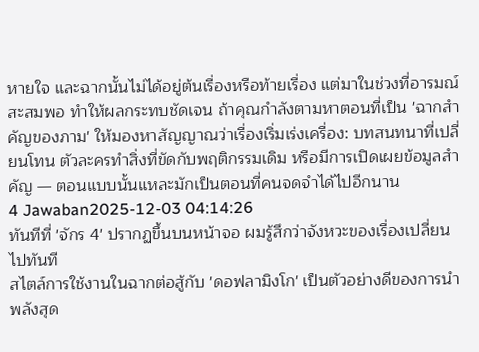หายใจ และฉากนั้นไม่ได้อยู่ต้นเรื่องหรือท้ายเรื่อง แต่มาในช่วงที่อารมณ์สะสมพอ ทำให้ผลกระทบชัดเจน ถ้าคุณกำลังตามหาตอนที่เป็น 'ฉากสำคัญของภาม' ให้มองหาสัญญาณว่าเรื่องเริ่มเร่งเครื่อง: บทสนทนาที่เปลี่ยนโทน ตัวละครทำสิ่งที่ขัดกับพฤติกรรมเดิม หรือมีการเปิดเผยข้อมูลสำคัญ — ตอนแบบนั้นแหละมักเป็นตอนที่คนจดจำได้ไปอีกนาน
4 Jawaban2025-12-03 04:14:26
ทันทีที่ 'จักร 4' ปรากฏขึ้นบนหน้าจอ ผมรู้สึกว่าจังหวะของเรื่องเปลี่ยนไปทันที
สไตล์การใช้งานในฉากต่อสู้กับ 'ดอฟลามิงโก' เป็นตัวอย่างดีของการนำพลังสุด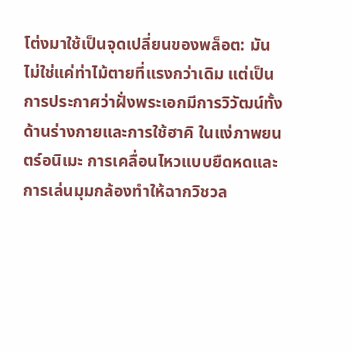โต่งมาใช้เป็นจุดเปลี่ยนของพล็อต: มันไม่ใช่แค่ท่าไม้ตายที่แรงกว่าเดิม แต่เป็นการประกาศว่าฝั่งพระเอกมีการวิวัฒน์ทั้งด้านร่างกายและการใช้ฮาคิ ในแง่ภาพยนตร์อนิเมะ การเคลื่อนไหวแบบยืดหดและการเล่นมุมกล้องทำให้ฉากวิชวล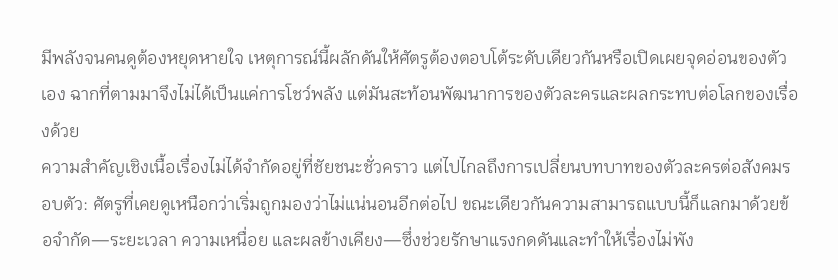มีพลังจนคนดูต้องหยุดหายใจ เหตุการณ์นี้ผลักดันให้ศัตรูต้องตอบโต้ระดับเดียวกันหรือเปิดเผยจุดอ่อนของตัวเอง ฉากที่ตามมาจึงไม่ได้เป็นแค่การโชว์พลัง แต่มันสะท้อนพัฒนาการของตัวละครและผลกระทบต่อโลกของเรื่องด้วย
ความสำคัญเชิงเนื้อเรื่องไม่ได้จำกัดอยู่ที่ชัยชนะชั่วคราว แต่ไปไกลถึงการเปลี่ยนบทบาทของตัวละครต่อสังคมรอบตัว: ศัตรูที่เคยดูเหนือกว่าเริ่มถูกมองว่าไม่แน่นอนอีกต่อไป ขณะเดียวกันความสามารถแบบนี้ก็แลกมาด้วยข้อจำกัด—ระยะเวลา ความเหนื่อย และผลข้างเคียง—ซึ่งช่วยรักษาแรงกดดันและทำให้เรื่องไม่พัง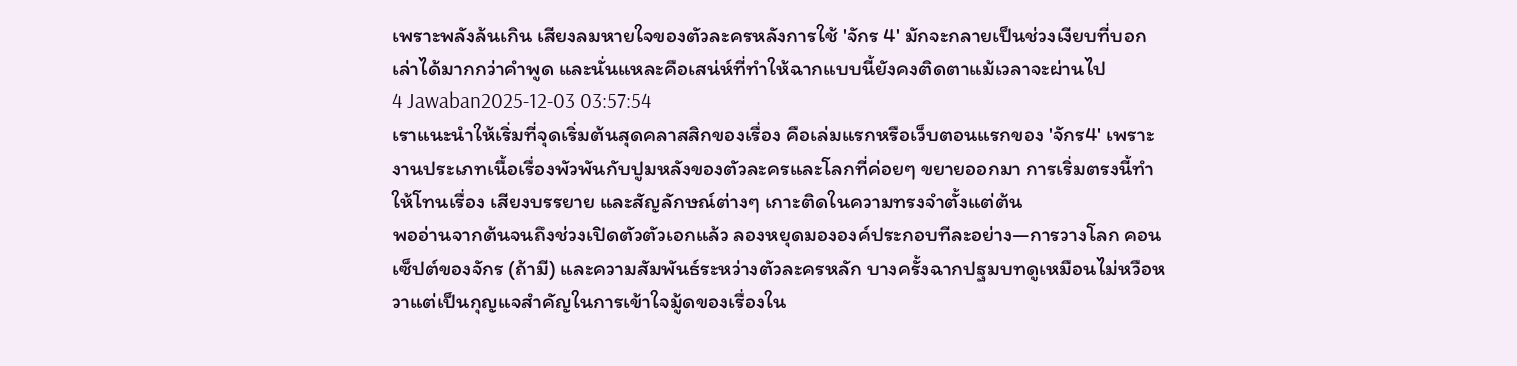เพราะพลังล้นเกิน เสียงลมหายใจของตัวละครหลังการใช้ 'จักร 4' มักจะกลายเป็นช่วงเงียบที่บอกเล่าได้มากกว่าคำพูด และนั่นแหละคือเสน่ห์ที่ทำให้ฉากแบบนี้ยังคงติดตาแม้เวลาจะผ่านไป
4 Jawaban2025-12-03 03:57:54
เราแนะนำให้เริ่มที่จุดเริ่มต้นสุดคลาสสิกของเรื่อง คือเล่มแรกหรือเว็บตอนแรกของ 'จักร4' เพราะงานประเภทเนื้อเรื่องพัวพันกับปูมหลังของตัวละครและโลกที่ค่อยๆ ขยายออกมา การเริ่มตรงนี้ทำให้โทนเรื่อง เสียงบรรยาย และสัญลักษณ์ต่างๆ เกาะติดในความทรงจำตั้งแต่ต้น
พออ่านจากต้นจนถึงช่วงเปิดตัวตัวเอกแล้ว ลองหยุดมององค์ประกอบทีละอย่าง—การวางโลก คอนเซ็ปต์ของจักร (ถ้ามี) และความสัมพันธ์ระหว่างตัวละครหลัก บางครั้งฉากปฐมบทดูเหมือนไม่หวือหวาแต่เป็นกุญแจสำคัญในการเข้าใจมู้ดของเรื่องใน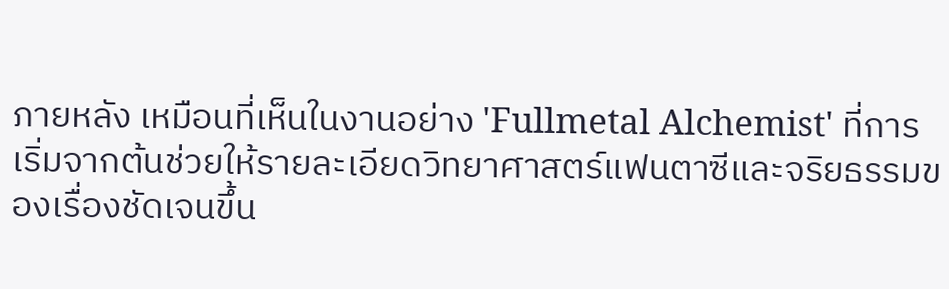ภายหลัง เหมือนที่เห็นในงานอย่าง 'Fullmetal Alchemist' ที่การเริ่มจากต้นช่วยให้รายละเอียดวิทยาศาสตร์แฟนตาซีและจริยธรรมของเรื่องชัดเจนขึ้น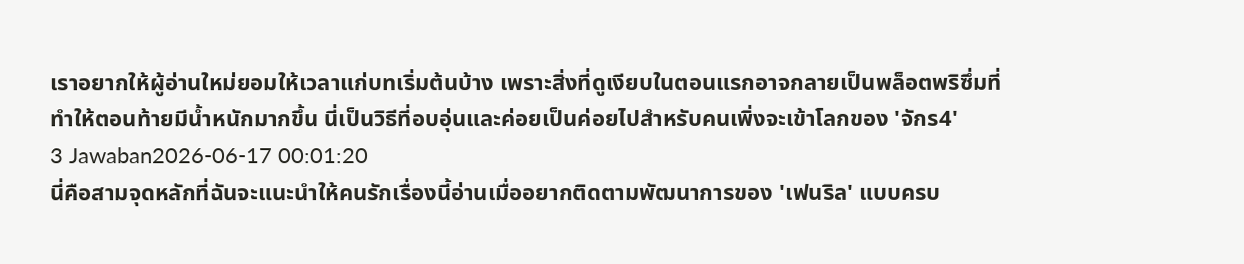เราอยากให้ผู้อ่านใหม่ยอมให้เวลาแก่บทเริ่มต้นบ้าง เพราะสิ่งที่ดูเงียบในตอนแรกอาจกลายเป็นพล็อตพริซึ่มที่ทำให้ตอนท้ายมีน้ำหนักมากขึ้น นี่เป็นวิธีที่อบอุ่นและค่อยเป็นค่อยไปสำหรับคนเพิ่งจะเข้าโลกของ 'จักร4'
3 Jawaban2026-06-17 00:01:20
นี่คือสามจุดหลักที่ฉันจะแนะนำให้คนรักเรื่องนี้อ่านเมื่ออยากติดตามพัฒนาการของ 'เฟนริล' แบบครบ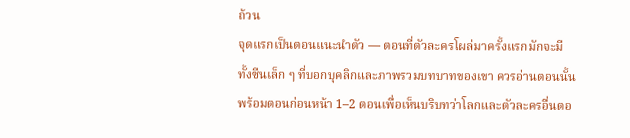ถ้วน
จุดแรกเป็นตอนแนะนำตัว — ตอนที่ตัวละครโผล่มาครั้งแรกมักจะมีทั้งซีนเล็ก ๆ ที่บอกบุคลิกและภาพรวมบทบาทของเขา ควรอ่านตอนนั้นพร้อมตอนก่อนหน้า 1–2 ตอนเพื่อเห็นบริบทว่าโลกและตัวละครอื่นตอ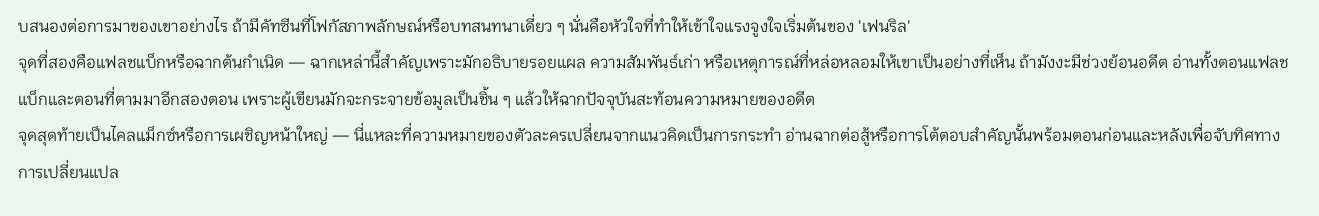บสนองต่อการมาของเขาอย่างไร ถ้ามีคัทซีนที่โฟกัสภาพลักษณ์หรือบทสนทนาเดี่ยว ๆ นั่นคือหัวใจที่ทำให้เข้าใจแรงจูงใจเริ่มต้นของ 'เฟนริล'
จุดที่สองคือแฟลชแบ็กหรือฉากต้นกำเนิด — ฉากเหล่านี้สำคัญเพราะมักอธิบายรอยแผล ความสัมพันธ์เก่า หรือเหตุการณ์ที่หล่อหลอมให้เขาเป็นอย่างที่เห็น ถ้ามังงะมีช่วงย้อนอดีต อ่านทั้งตอนแฟลชแบ็กและตอนที่ตามมาอีกสองตอน เพราะผู้เขียนมักจะกระจายข้อมูลเป็นชิ้น ๆ แล้วให้ฉากปัจจุบันสะท้อนความหมายของอดีต
จุดสุดท้ายเป็นไคลแม็กซ์หรือการเผชิญหน้าใหญ่ — นี่แหละที่ความหมายของตัวละครเปลี่ยนจากแนวคิดเป็นการกระทำ อ่านฉากต่อสู้หรือการโต้ตอบสำคัญนั้นพร้อมตอนก่อนและหลังเพื่อจับทิศทางการเปลี่ยนแปล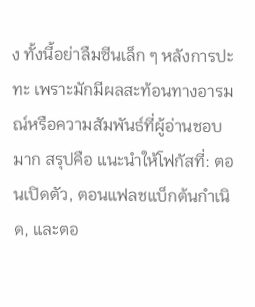ง ทั้งนี้อย่าลืมซีนเล็ก ๆ หลังการปะทะ เพราะมักมีผลสะท้อนทางอารมณ์หรือความสัมพันธ์ที่ผู้อ่านชอบมาก สรุปคือ แนะนำให้โฟกัสที่: ตอนเปิดตัว, ตอนแฟลชแบ็กต้นกำเนิด, และตอ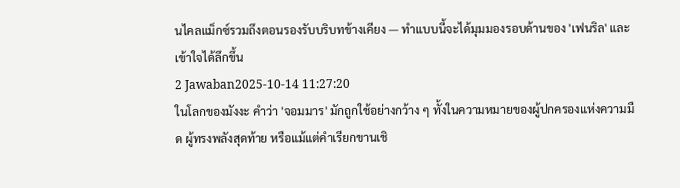นไคลแม็กซ์รวมถึงตอนรองรับบริบทข้างเคียง — ทำแบบนี้จะได้มุมมองรอบด้านของ 'เฟนริล' และเข้าใจได้ลึกขึ้น
2 Jawaban2025-10-14 11:27:20
ในโลกของมังงะ คำว่า 'จอมมาร' มักถูกใช้อย่างกว้าง ๆ ทั้งในความหมายของผู้ปกครองแห่งความมืด ผู้ทรงพลังสุดท้าย หรือแม้แต่คำเรียกขานเชิ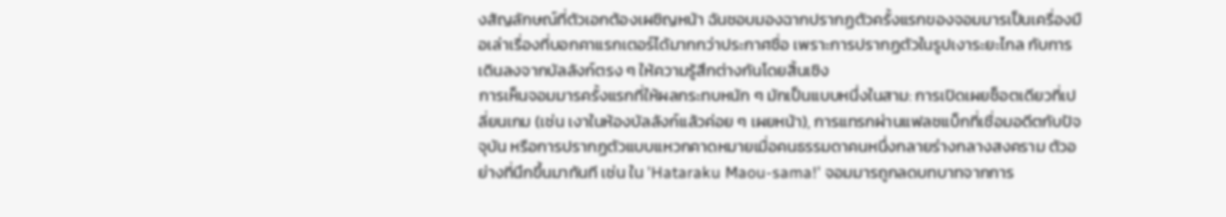งสัญลักษณ์ที่ตัวเอกต้องเผชิญหน้า ฉันชอบมองฉากปรากฏตัวครั้งแรกของจอมมารเป็นเครื่องมือเล่าเรื่องที่บอกคาแรกเตอร์ได้มากกว่าประกาศชื่อ เพราะการปรากฏตัวในรูปเงาระยะไกล กับการเดินลงจากบัลลังก์ตรง ๆ ให้ความรู้สึกต่างกันโดยสิ้นเชิง
การเห็นจอมมารครั้งแรกที่ให้ผลกระทบหนัก ๆ มักเป็นแบบหนึ่งในสาม: การเปิดเผยช็อตเดียวที่เปลี่ยนเกม (เช่น เงาในห้องบัลลังก์แล้วค่อย ๆ เผยหน้า), การแทรกผ่านแฟลชแบ็กที่เชื่อมอดีตกับปัจจุบัน หรือการปรากฏตัวแบบแหวกคาดหมายเมื่อคนธรรมดาคนหนึ่งกลายร่างกลางสงคราม ตัวอย่างที่นึกขึ้นมาทันที เช่น ใน 'Hataraku Maou-sama!' จอมมารถูกลดบทบาทจากการ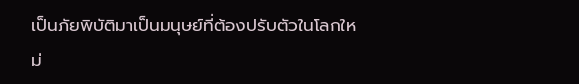เป็นภัยพิบัติมาเป็นมนุษย์ที่ต้องปรับตัวในโลกใหม่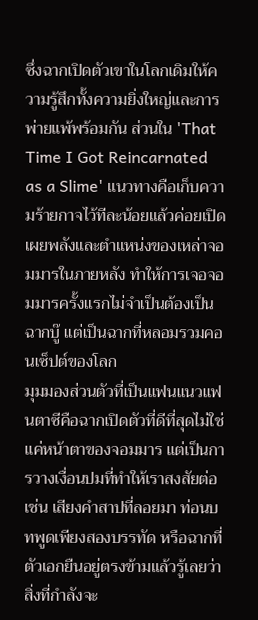ซึ่งฉากเปิดตัวเขาในโลกเดิมให้ความรู้สึกทั้งความยิ่งใหญ่และการพ่ายแพ้พร้อมกัน ส่วนใน 'That Time I Got Reincarnated as a Slime' แนวทางคือเก็บความร้ายกาจไว้ทีละน้อยแล้วค่อยเปิดเผยพลังและตำแหน่งของเหล่าจอมมารในภายหลัง ทำให้การเจอจอมมารครั้งแรกไม่จำเป็นต้องเป็นฉากบู๊ แต่เป็นฉากที่หลอมรวมคอนเซ็ปต์ของโลก
มุมมองส่วนตัวที่เป็นแฟนแนวแฟนตาซีคือฉากเปิดตัวที่ดีที่สุดไม่ใช่แค่หน้าตาของจอมมาร แต่เป็นการวางเงื่อนปมที่ทำให้เราสงสัยต่อ เช่น เสียงคำสาปที่ลอยมา ท่อนบทพูดเพียงสองบรรทัด หรือฉากที่ตัวเอกยืนอยู่ตรงข้ามแล้วรู้เลยว่าสิ่งที่กำลังจะ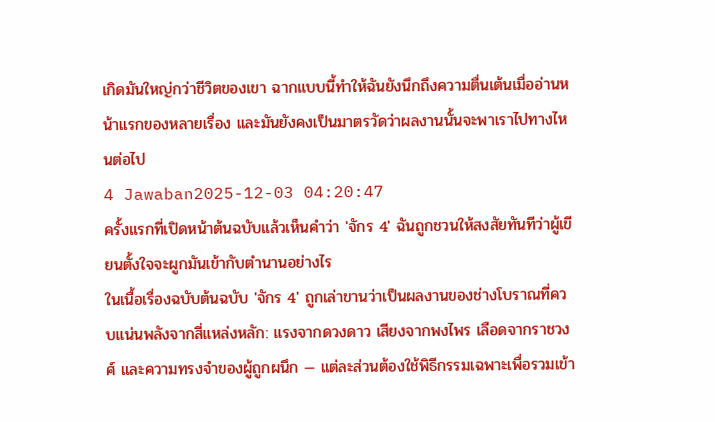เกิดมันใหญ่กว่าชีวิตของเขา ฉากแบบนี้ทำให้ฉันยังนึกถึงความตื่นเต้นเมื่ออ่านหน้าแรกของหลายเรื่อง และมันยังคงเป็นมาตรวัดว่าผลงานนั้นจะพาเราไปทางไหนต่อไป
4 Jawaban2025-12-03 04:20:47
ครั้งแรกที่เปิดหน้าต้นฉบับแล้วเห็นคำว่า 'จักร 4' ฉันถูกชวนให้สงสัยทันทีว่าผู้เขียนตั้งใจจะผูกมันเข้ากับตำนานอย่างไร
ในเนื้อเรื่องฉบับต้นฉบับ 'จักร 4' ถูกเล่าขานว่าเป็นผลงานของช่างโบราณที่ควบแน่นพลังจากสี่แหล่งหลัก: แรงจากดวงดาว เสียงจากพงไพร เลือดจากราชวงศ์ และความทรงจำของผู้ถูกผนึก — แต่ละส่วนต้องใช้พิธีกรรมเฉพาะเพื่อรวมเข้า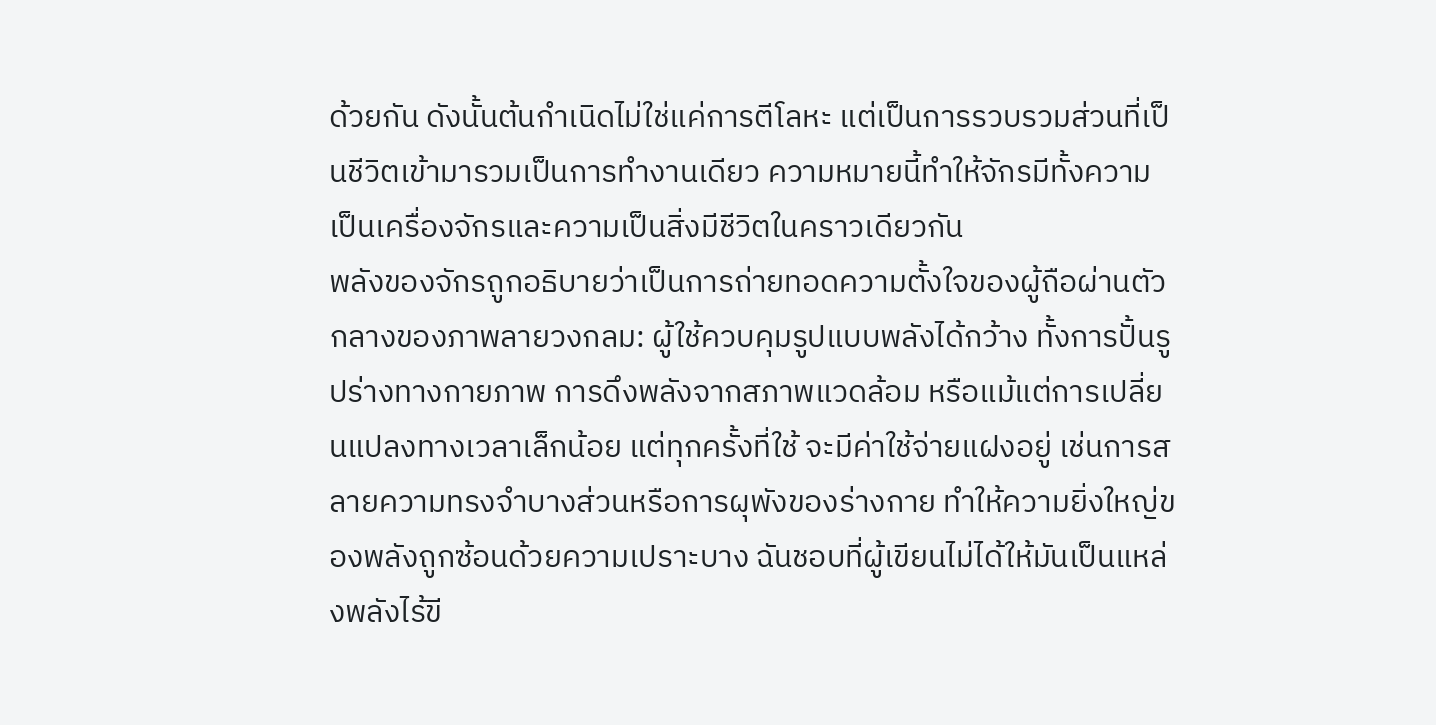ด้วยกัน ดังนั้นต้นกำเนิดไม่ใช่แค่การตีโลหะ แต่เป็นการรวบรวมส่วนที่เป็นชีวิตเข้ามารวมเป็นการทำงานเดียว ความหมายนี้ทำให้จักรมีทั้งความเป็นเครื่องจักรและความเป็นสิ่งมีชีวิตในคราวเดียวกัน
พลังของจักรถูกอธิบายว่าเป็นการถ่ายทอดความตั้งใจของผู้ถือผ่านตัวกลางของภาพลายวงกลม: ผู้ใช้ควบคุมรูปแบบพลังได้กว้าง ทั้งการปั้นรูปร่างทางกายภาพ การดึงพลังจากสภาพแวดล้อม หรือแม้แต่การเปลี่ยนแปลงทางเวลาเล็กน้อย แต่ทุกครั้งที่ใช้ จะมีค่าใช้จ่ายแฝงอยู่ เช่นการสลายความทรงจำบางส่วนหรือการผุพังของร่างกาย ทำให้ความยิ่งใหญ่ของพลังถูกซ้อนด้วยความเปราะบาง ฉันชอบที่ผู้เขียนไม่ได้ให้มันเป็นแหล่งพลังไร้ขี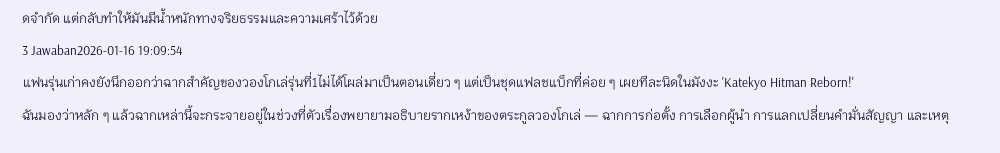ดจำกัด แต่กลับทำให้มันมีน้ำหนักทางจริยธรรมและความเศร้าไว้ด้วย
3 Jawaban2026-01-16 19:09:54
แฟนรุ่นเก่าคงยังนึกออกว่าฉากสำคัญของวองโกเล่รุ่นที่1ไม่ได้โผล่มาเป็นตอนเดี่ยว ๆ แต่เป็นชุดแฟลชแบ็กที่ค่อย ๆ เผยทีละนิดในมังงะ 'Katekyo Hitman Reborn!'
ฉันมองว่าหลัก ๆ แล้วฉากเหล่านี้จะกระจายอยู่ในช่วงที่ตัวเรื่องพยายามอธิบายรากเหง้าของตระกูลวองโกเล่ — ฉากการก่อตั้ง การเลือกผู้นำ การแลกเปลี่ยนคำมั่นสัญญา และเหตุ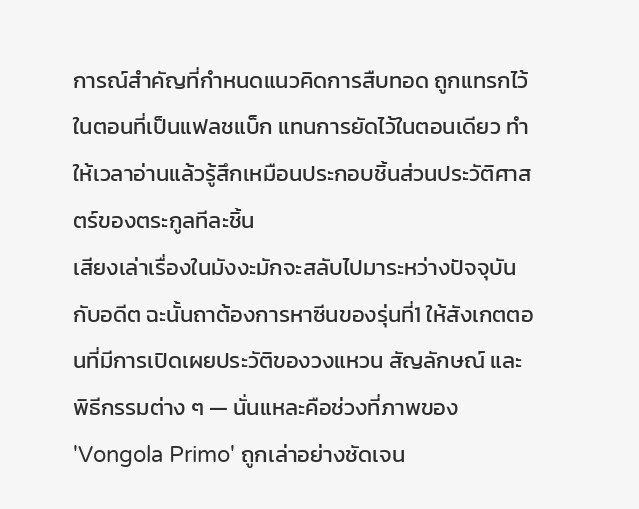การณ์สำคัญที่กำหนดแนวคิดการสืบทอด ถูกแทรกไว้ในตอนที่เป็นแฟลชแบ็ก แทนการยัดไว้ในตอนเดียว ทำให้เวลาอ่านแล้วรู้สึกเหมือนประกอบชิ้นส่วนประวัติศาสตร์ของตระกูลทีละชิ้น
เสียงเล่าเรื่องในมังงะมักจะสลับไปมาระหว่างปัจจุบันกับอดีต ฉะนั้นถาต้องการหาซีนของรุ่นที่1 ให้สังเกตตอนที่มีการเปิดเผยประวัติของวงแหวน สัญลักษณ์ และพิธีกรรมต่าง ๆ — นั่นแหละคือช่วงที่ภาพของ 'Vongola Primo' ถูกเล่าอย่างชัดเจน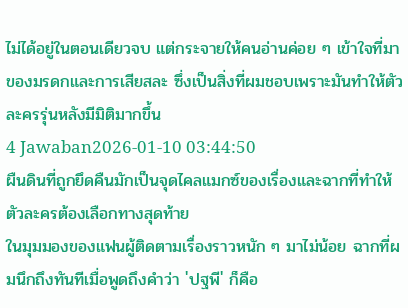ไม่ได้อยู่ในตอนเดียวจบ แต่กระจายให้คนอ่านค่อย ๆ เข้าใจที่มาของมรดกและการเสียสละ ซึ่งเป็นสิ่งที่ผมชอบเพราะมันทำให้ตัวละครรุ่นหลังมีมิติมากขึ้น
4 Jawaban2026-01-10 03:44:50
ผืนดินที่ถูกยึดคืนมักเป็นจุดไคลแมกซ์ของเรื่องและฉากที่ทำให้ตัวละครต้องเลือกทางสุดท้าย
ในมุมมองของแฟนผู้ติดตามเรื่องราวหนัก ๆ มาไม่น้อย ฉากที่ผมนึกถึงทันทีเมื่อพูดถึงคำว่า 'ปฐพี' ก็คือ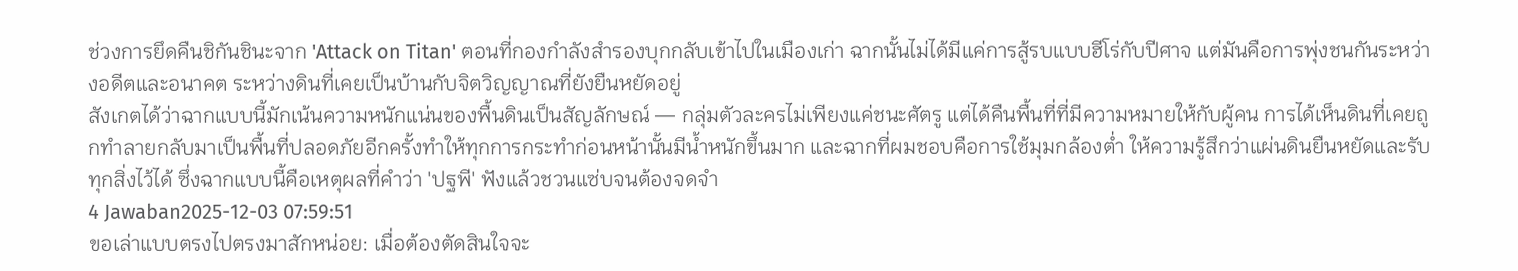ช่วงการยึดคืนชิกันชินะจาก 'Attack on Titan' ตอนที่กองกำลังสำรองบุกกลับเข้าไปในเมืองเก่า ฉากนั้นไม่ได้มีแค่การสู้รบแบบฮีโร่กับปีศาจ แต่มันคือการพุ่งชนกันระหว่างอดีตและอนาคต ระหว่างดินที่เคยเป็นบ้านกับจิตวิญญาณที่ยังยืนหยัดอยู่
สังเกตได้ว่าฉากแบบนี้มักเน้นความหนักแน่นของพื้นดินเป็นสัญลักษณ์ — กลุ่มตัวละครไม่เพียงแค่ชนะศัตรู แต่ได้คืนพื้นที่ที่มีความหมายให้กับผู้คน การได้เห็นดินที่เคยถูกทำลายกลับมาเป็นพื้นที่ปลอดภัยอีกครั้งทำให้ทุกการกระทำก่อนหน้านั้นมีน้ำหนักขึ้นมาก และฉากที่ผมชอบคือการใช้มุมกล้องต่ำ ให้ความรู้สึกว่าแผ่นดินยืนหยัดและรับทุกสิ่งไว้ได้ ซึ่งฉากแบบนี้คือเหตุผลที่คำว่า 'ปฐพี' ฟังแล้วชวนแซ่บจนต้องจดจำ
4 Jawaban2025-12-03 07:59:51
ขอเล่าแบบตรงไปตรงมาสักหน่อย: เมื่อต้องตัดสินใจจะ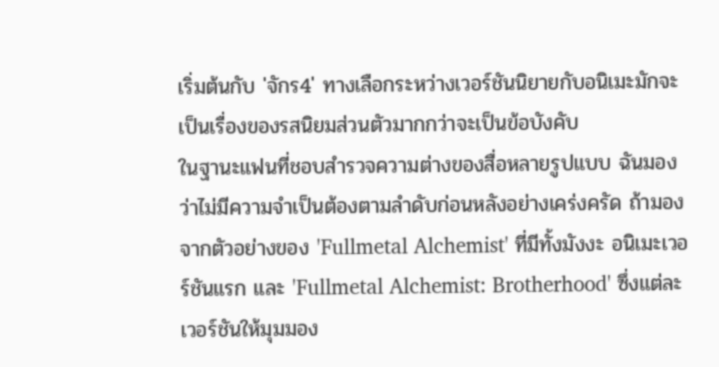เริ่มต้นกับ 'จักร4' ทางเลือกระหว่างเวอร์ชันนิยายกับอนิเมะมักจะเป็นเรื่องของรสนิยมส่วนตัวมากกว่าจะเป็นข้อบังคับ
ในฐานะแฟนที่ชอบสำรวจความต่างของสื่อหลายรูปแบบ ฉันมองว่าไม่มีความจำเป็นต้องตามลำดับก่อนหลังอย่างเคร่งครัด ถ้ามองจากตัวอย่างของ 'Fullmetal Alchemist' ที่มีทั้งมังงะ อนิเมะเวอร์ชันแรก และ 'Fullmetal Alchemist: Brotherhood' ซึ่งแต่ละเวอร์ชันให้มุมมอง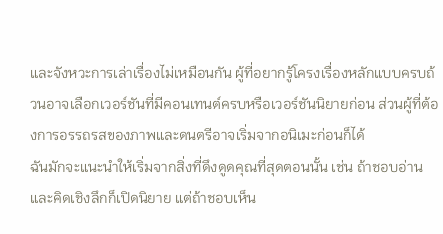และจังหวะการเล่าเรื่องไม่เหมือนกัน ผู้ที่อยากรู้โครงเรื่องหลักแบบครบถ้วนอาจเลือกเวอร์ชันที่มีคอนเทนต์ครบหรือเวอร์ชันนิยายก่อน ส่วนผู้ที่ต้องการอรรถรสของภาพและดนตรีอาจเริ่มจากอนิเมะก่อนก็ได้
ฉันมักจะแนะนำให้เริ่มจากสิ่งที่ดึงดูดคุณที่สุดตอนนั้น เช่น ถ้าชอบอ่านและคิดเชิงลึกก็เปิดนิยาย แต่ถ้าชอบเห็น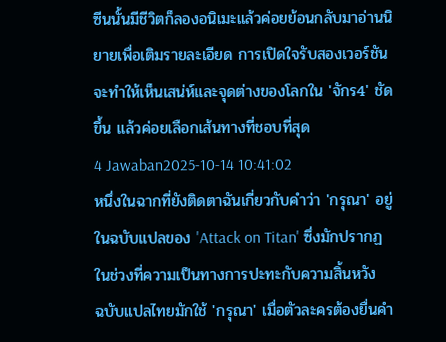ซีนนั้นมีชีวิตก็ลองอนิเมะแล้วค่อยย้อนกลับมาอ่านนิยายเพื่อเติมรายละเอียด การเปิดใจรับสองเวอร์ชันจะทำให้เห็นเสน่ห์และจุดต่างของโลกใน 'จักร4' ชัดขึ้น แล้วค่อยเลือกเส้นทางที่ชอบที่สุด
4 Jawaban2025-10-14 10:41:02
หนึ่งในฉากที่ยังติดตาฉันเกี่ยวกับคำว่า 'กรุณา' อยู่ในฉบับแปลของ 'Attack on Titan' ซึ่งมักปรากฏในช่วงที่ความเป็นทางการปะทะกับความสิ้นหวัง
ฉบับแปลไทยมักใช้ 'กรุณา' เมื่อตัวละครต้องยื่นคำ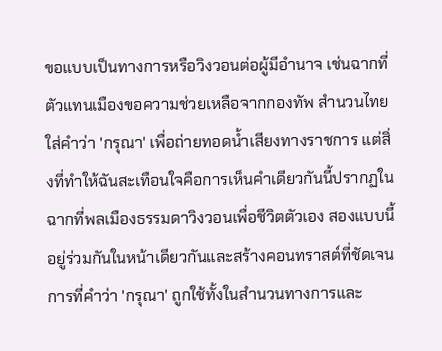ขอแบบเป็นทางการหรือวิงวอนต่อผู้มีอำนาจ เช่นฉากที่ตัวแทนเมืองขอความช่วยเหลือจากกองทัพ สำนวนไทยใส่คำว่า 'กรุณา' เพื่อถ่ายทอดน้ำเสียงทางราชการ แต่สิ่งที่ทำให้ฉันสะเทือนใจคือการเห็นคำเดียวกันนี้ปรากฏในฉากที่พลเมืองธรรมดาวิงวอนเพื่อชีวิตตัวเอง สองแบบนี้อยู่ร่วมกันในหน้าเดียวกันและสร้างคอนทราสต์ที่ชัดเจน
การที่คำว่า 'กรุณา' ถูกใช้ทั้งในสำนวนทางการและ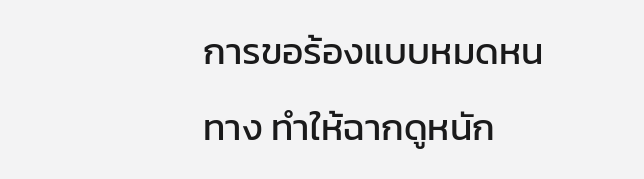การขอร้องแบบหมดหนทาง ทำให้ฉากดูหนัก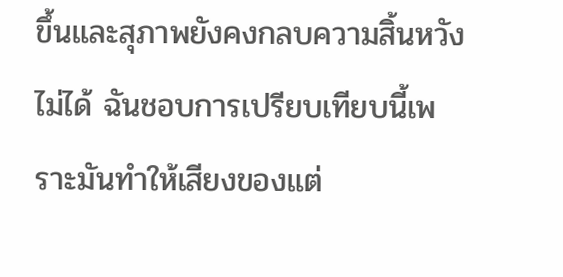ขึ้นและสุภาพยังคงกลบความสิ้นหวังไม่ได้ ฉันชอบการเปรียบเทียบนี้เพราะมันทำให้เสียงของแต่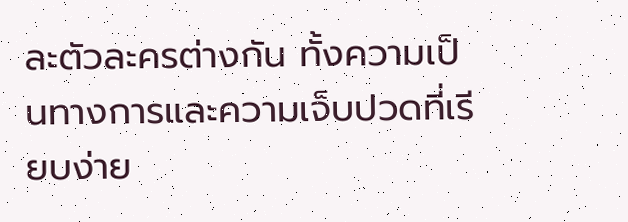ละตัวละครต่างกัน ทั้งความเป็นทางการและความเจ็บปวดที่เรียบง่าย